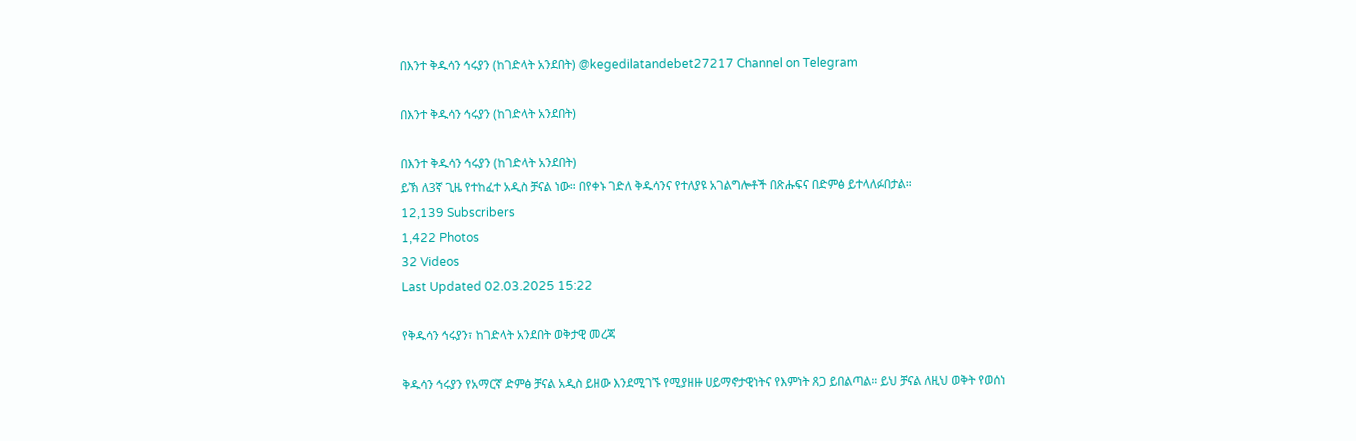በእንተ ቅዱሳን ኅሩያን (ከገድላት አንደበት) @kegedilatandebet27217 Channel on Telegram

በእንተ ቅዱሳን ኅሩያን (ከገድላት አንደበት)

በእንተ ቅዱሳን ኅሩያን (ከገድላት አንደበት)
ይኽ ለ3ኛ ጊዜ የተከፈተ አዲስ ቻናል ነው። በየቀኑ ገድለ ቅዱሳንና የተለያዩ አገልግሎቶች በጽሑፍና በድምፅ ይተላለፉበታል።
12,139 Subscribers
1,422 Photos
32 Videos
Last Updated 02.03.2025 15:22

የቅዱሳን ኅሩያን፣ ከገድላት አንደበት ወቅታዊ መረጃ

ቅዱሳን ኅሩያን የአማርኛ ድምፅ ቻናል አዲስ ይዘው እንደሚገኙ የሚያዘዙ ሀይማኖታዊነትና የእምነት ጸጋ ይበልጣል። ይህ ቻናል ለዚህ ወቅት የወሰነ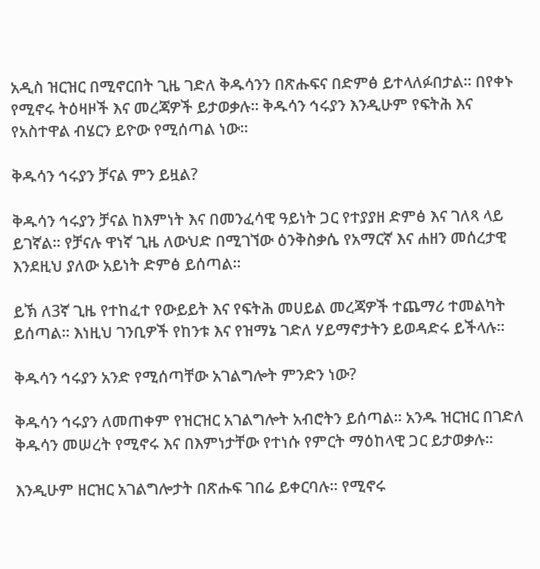አዲስ ዝርዝር በሚኖርበት ጊዜ ገድለ ቅዱሳንን በጽሑፍና በድምፅ ይተላለፉበታል። በየቀኑ የሚኖሩ ትዕዛዞች እና መረጃዎች ይታወቃሉ። ቅዱሳን ኅሩያን እንዲሁም የፍትሕ እና የአስተዋል ብሄርን ይዮው የሚሰጣል ነው።

ቅዱሳን ኅሩያን ቻናል ምን ይዟል?

ቅዱሳን ኅሩያን ቻናል ከእምነት እና በመንፈሳዊ ዓይነት ጋር የተያያዘ ድምፅ እና ገለጻ ላይ ይገኛል። የቻናሉ ዋነኛ ጊዜ ለውህድ በሚገኘው ዕንቅስቃሴ የአማርኛ እና ሐዘን መሰረታዊ እንደዚህ ያለው አይነት ድምፅ ይሰጣል።

ይኽ ለ3ኛ ጊዜ የተከፈተ የውይይት እና የፍትሕ መሀይል መረጃዎች ተጨማሪ ተመልካት ይሰጣል። እነዚህ ገንቢዎች የከንቱ እና የዝማኔ ገድለ ሃይማኖታትን ይወዳድሩ ይችላሉ።

ቅዱሳን ኅሩያን አንድ የሚሰጣቸው አገልግሎት ምንድን ነው?

ቅዱሳን ኅሩያን ለመጠቀም የዝርዝር አገልግሎት አብሮትን ይሰጣል። አንዱ ዝርዝር በገድለ ቅዱሳን መሠረት የሚኖሩ እና በእምነታቸው የተነሱ የምርት ማዕከላዊ ጋር ይታወቃሉ።

እንዲሁም ዘርዝር አገልግሎታት በጽሑፍ ገበሬ ይቀርባሉ። የሚኖሩ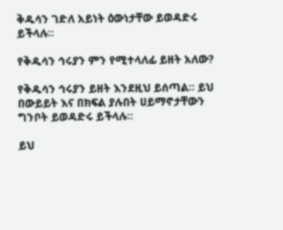ቅዱሳን ገድለ አይነት ዕውነታቸው ይወዳድሩ ይችላሉ።

የቅዱሳን ኅሩያን ምን የሚተላለፊ ይዘት አለው?

የቅዱሳን ኅሩያን ይዘት እንደዚህ ይሰጣል። ይህ በውይይት እና በክፍል ያሉበት ሀይማኖታቸውን ግንቦት ይወዳድሩ ይችላሉ።

ይህ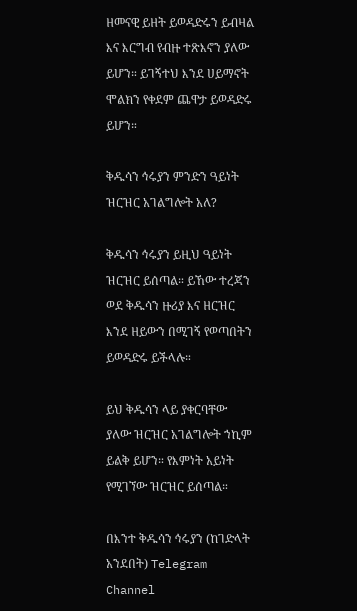ዘመናዊ ይዘት ይወዳድሩን ይብዛል እና እርግብ የብዙ ተጽእኖን ያለው ይሆን። ይገኝተህ እንደ ሀይማኖት ሞልክን የቀደም ጨዋታ ይወዳድሩ ይሆን።

ቅዱሳን ኅሩያን ምንድን ዓይነት ዝርዝር አገልግሎት አለ?

ቅዱሳን ኅሩያን ይዚህ ዓይነት ዝርዝር ይሰጣል። ይኸው ተረጃን ወደ ቅዱሳን ዙሪያ እና ዘርዝር እንደ ዘይውን በሚገኝ የወጣበትን ይወዳድሩ ይችላሉ።

ይህ ቅዱሳን ላይ ያቀርባቸው ያለው ዝርዝር አገልግሎት ኀኪም ይልቅ ይሆን። የእምነት አይነት የሚገኘው ዝርዝር ይሰጣል።

በእንተ ቅዱሳን ኅሩያን (ከገድላት አንደበት) Telegram Channel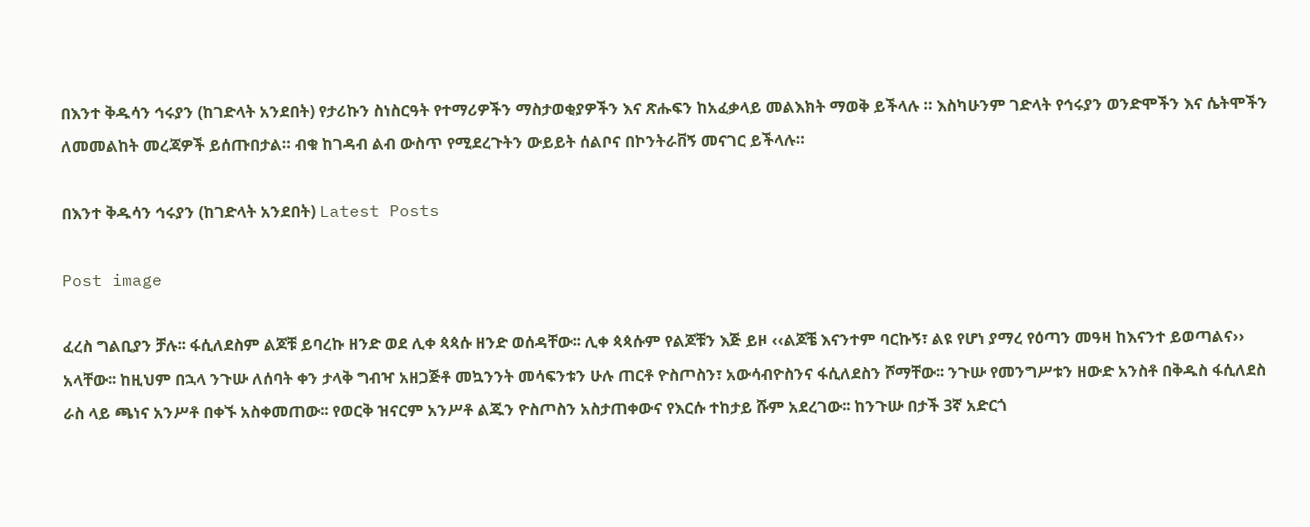በእንተ ቅዱሳን ኅሩያን (ከገድላት አንደበት) የታሪኩን ስነስርዓት የተማሪዎችን ማስታወቂያዎችን እና ጽሑፍን ከአፈቃላይ መልእክት ማወቅ ይችላሉ ። እስካሁንም ገድላት የኅሩያን ወንድሞችን እና ሴትሞችን ለመመልከት መረጃዎች ይሰጡበታል። ብቁ ከገዳብ ልብ ውስጥ የሚደረጉትን ውይይት ሰልቦና በኮንትራቨኝ መናገር ይችላሉ።

በእንተ ቅዱሳን ኅሩያን (ከገድላት አንደበት) Latest Posts

Post image

ፈረስ ግልቢያን ቻሉ፡፡ ፋሲለደስም ልጆቹ ይባረኩ ዘንድ ወደ ሊቀ ጳጳሱ ዘንድ ወሰዳቸው፡፡ ሊቀ ጳጳሱም የልጆቹን እጅ ይዞ ‹‹ልጆቼ እናንተም ባርኩኝ፣ ልዩ የሆነ ያማረ የዕጣን መዓዛ ከእናንተ ይወጣልና›› አላቸው፡፡ ከዚህም በኋላ ንጉሡ ለሰባት ቀን ታላቅ ግብዣ አዘጋጅቶ መኳንንት መሳፍንቱን ሁሉ ጠርቶ ዮስጦስን፣ አውሳብዮስንና ፋሲለደስን ሾማቸው፡፡ ንጉሡ የመንግሥቱን ዘውድ አንስቶ በቅዱስ ፋሲለደስ ራስ ላይ ጫነና አንሥቶ በቀኙ አስቀመጠው፡፡ የወርቅ ዝናርም አንሥቶ ልጁን ዮስጦስን አስታጠቀውና የእርሱ ተከታይ ሹም አደረገው፡፡ ከንጉሡ በታች 3ኛ አድርጎ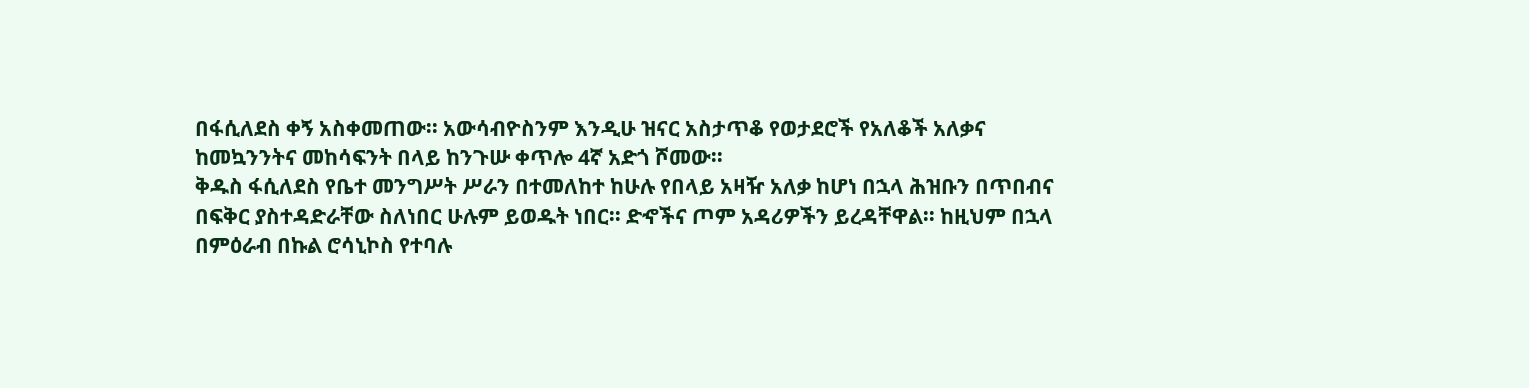በፋሲለደስ ቀኝ አስቀመጠው፡፡ አውሳብዮስንም እንዲሁ ዝናር አስታጥቆ የወታደሮች የአለቆች አለቃና ከመኳንንትና መከሳፍንት በላይ ከንጉሡ ቀጥሎ 4ኛ አድጎ ሾመው፡፡
ቅዱስ ፋሲለደስ የቤተ መንግሥት ሥራን በተመለከተ ከሁሉ የበላይ አዛዥ አለቃ ከሆነ በኋላ ሕዝቡን በጥበብና በፍቅር ያስተዳድራቸው ስለነበር ሁሉም ይወዱት ነበር፡፡ ድኆችና ጦም አዳሪዎችን ይረዳቸዋል፡፡ ከዚህም በኋላ በምዕራብ በኩል ሮሳኒኮስ የተባሉ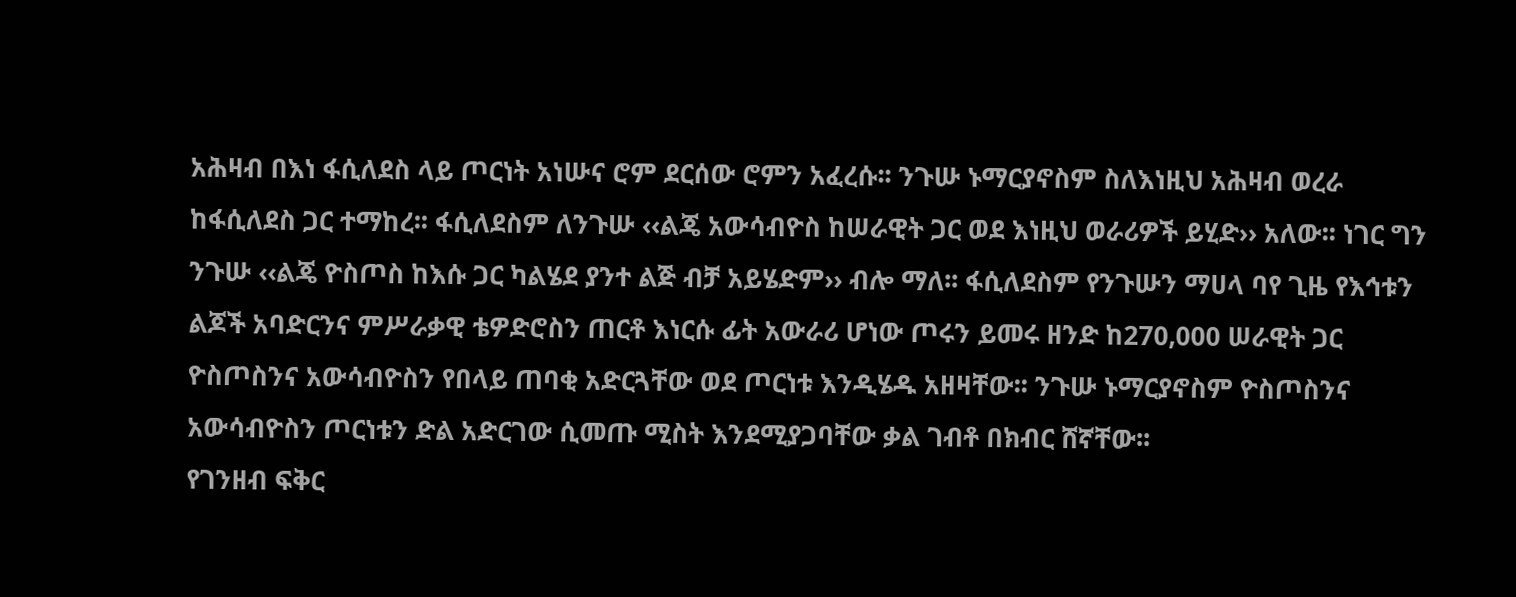አሕዛብ በእነ ፋሲለደስ ላይ ጦርነት አነሡና ሮም ደርሰው ሮምን አፈረሱ፡፡ ንጉሡ ኑማርያኖስም ስለእነዚህ አሕዛብ ወረራ ከፋሲለደስ ጋር ተማከረ፡፡ ፋሲለደስም ለንጉሡ ‹‹ልጄ አውሳብዮስ ከሠራዊት ጋር ወደ እነዚህ ወራሪዎች ይሂድ›› አለው፡፡ ነገር ግን ንጉሡ ‹‹ልጄ ዮስጦስ ከእሱ ጋር ካልሄደ ያንተ ልጅ ብቻ አይሄድም›› ብሎ ማለ፡፡ ፋሲለደስም የንጉሡን ማሀላ ባየ ጊዜ የእኅቱን ልጆች አባድርንና ምሥራቃዊ ቴዎድሮስን ጠርቶ እነርሱ ፊት አውራሪ ሆነው ጦሩን ይመሩ ዘንድ ከ270,000 ሠራዊት ጋር ዮስጦስንና አውሳብዮስን የበላይ ጠባቂ አድርጓቸው ወደ ጦርነቱ እንዲሄዱ አዘዛቸው፡፡ ንጉሡ ኑማርያኖስም ዮስጦስንና አውሳብዮስን ጦርነቱን ድል አድርገው ሲመጡ ሚስት እንደሚያጋባቸው ቃል ገብቶ በክብር ሸኛቸው፡፡
የገንዘብ ፍቅር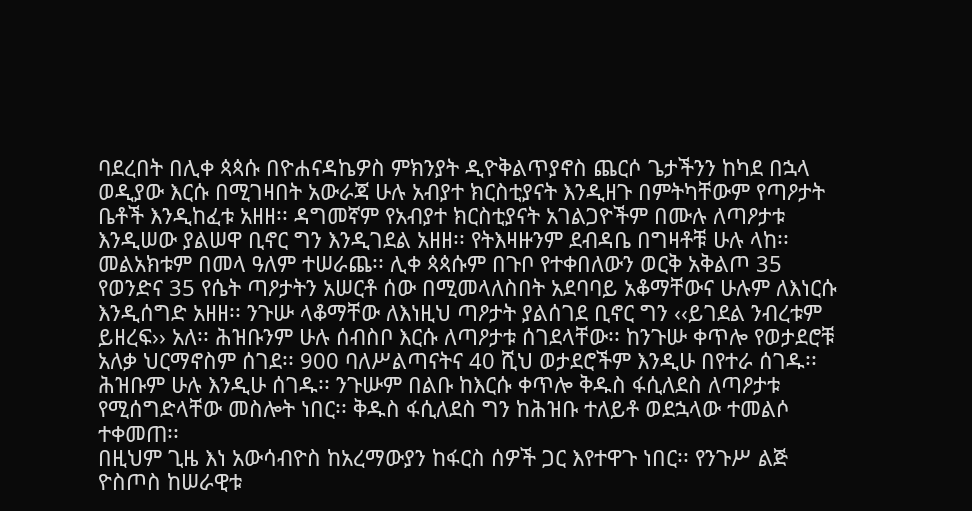ባደረበት በሊቀ ጳጳሱ በዮሐናዳኬዎስ ምክንያት ዲዮቅልጥያኖስ ጨርሶ ጌታችንን ከካደ በኋላ ወዲያው እርሱ በሚገዛበት አውራጃ ሁሉ አብያተ ክርስቲያናት እንዲዘጉ በምትካቸውም የጣዖታት ቤቶች እንዲከፈቱ አዘዘ፡፡ ዳግመኛም የአብያተ ክርስቲያናት አገልጋዮችም በሙሉ ለጣዖታቱ እንዲሠው ያልሠዋ ቢኖር ግን እንዲገደል አዘዘ፡፡ የትእዛዙንም ደብዳቤ በግዛቶቹ ሁሉ ላከ፡፡ መልአክቱም በመላ ዓለም ተሠራጨ፡፡ ሊቀ ጳጳሱም በጉቦ የተቀበለውን ወርቅ አቅልጦ 35 የወንድና 35 የሴት ጣዖታትን አሠርቶ ሰው በሚመላለስበት አደባባይ አቆማቸውና ሁሉም ለእነርሱ እንዲሰግድ አዘዘ፡፡ ንጉሡ ላቆማቸው ለእነዚህ ጣዖታት ያልሰገደ ቢኖር ግን ‹‹ይገደል ንብረቱም ይዘረፍ›› አለ፡፡ ሕዝቡንም ሁሉ ሰብስቦ እርሱ ለጣዖታቱ ሰገደላቸው፡፡ ከንጉሡ ቀጥሎ የወታደሮቹ አለቃ ህርማኖስም ሰገደ፡፡ 900 ባለሥልጣናትና 40 ሺህ ወታደሮችም እንዲሁ በየተራ ሰገዱ፡፡ ሕዝቡም ሁሉ እንዲሁ ሰገዱ፡፡ ንጉሡም በልቡ ከእርሱ ቀጥሎ ቅዱስ ፋሲለደስ ለጣዖታቱ የሚሰግድላቸው መስሎት ነበር፡፡ ቅዱስ ፋሲለደስ ግን ከሕዝቡ ተለይቶ ወደኋላው ተመልሶ ተቀመጠ፡፡
በዚህም ጊዜ እነ አውሳብዮስ ከአረማውያን ከፋርስ ሰዎች ጋር እየተዋጉ ነበር፡፡ የንጉሥ ልጅ ዮስጦስ ከሠራዊቱ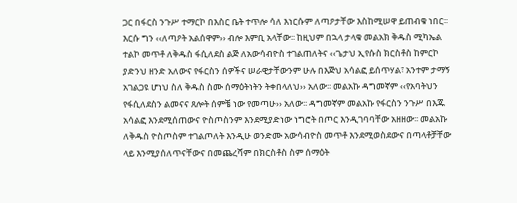ጋር በፋርስ ንጉሥ ተማርኮ በእስር ቤት ተጥሎ ሳለ እነርሱም ለጣዖታቸው እስከሚሠዋ ይጠብቁ ነበር፡፡ እርሱ ግን ‹‹ለጣዖት አልሰዋም›› ብሎ እምቢ አላቸው፡፡ ከዚህም በኋላ ታላቁ መልአክ ቅዱስ ሚካኤል ተልኮ መጥቶ ለቅዱስ ፋሲለደስ ልጅ ለአውሳብዮስ ተገልጠለትና ‹‹ጌታህ ኢየሱስ ክርስቶስ ከምርኮ ያድንህ ዘንድ አለውና የፋርስን ሰዎችና ሠራዊታቸውንም ሁሉ በእጅህ አሳልፎ ይሰጥሃል፣ አንተም ታማኝ አገልጋዩ ሆነህ ስለ ቅዱስ ስሙ ሰማዕትነትን ትቀበላለህ›› አለው፡፡ መልአኩ ዳግመኛም ‹‹የአባትህን የፋሲለደስን ልመናና ጸሎት ሰምቼ ነው የመጣሁ›› አለው፡፡ ዳግመኛም መልአኩ የፋርስን ንጉሥ በእጁ አሳልፎ እንደሚሰጠውና ዮስጦስንም እንደሚያድነው ነግሮት በጦር እንዲገባባቸው አዘዘው፡፡ መልአኩ ለቅዱስ ዮስጦስም ተገልጦለት እንዲሁ ወንድሙ አውሳብዮስ መጥቶ እንደሚወስደውና በጣላቶቻቸው ላይ እንሚያሰለጥናቸውና በመጨረሻም በክርስቶስ ስም ሰማዕት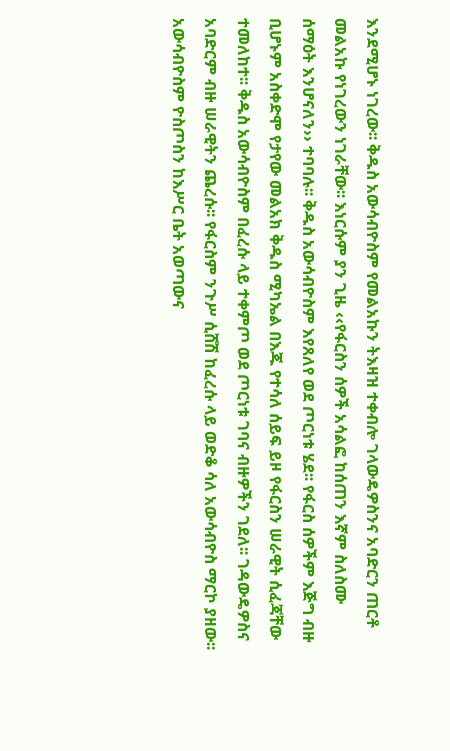እንደሚሆኑ ነገረው፡፡ ቅዱስ አውሳብዮስም የመልአኩን ትእዛዝ ተቀብሎ ገላውዴዎስንና አባድርን ጠርቶ መልአኩ የነገረውን ነገራቸው፡፡ እነርሱም ያን ጊዜ ‹‹የፋርስን ሰዎች አሳልፎ ከሰጠን እኛም ስለስሙ ሰማዕት እንሆናለን›› ተባባሉ፡፡ ቅዱስ አውሳብዮስም እየጸለየ ወደ ጦርነቱ ሄደ፡፡ የፋርስ ሰዎችም እጅግ ብዙ ቢሆኑም አስቀድሞ የታየው መልአክ ቅዱስ ሚካኤል በእጁ የተሳለ ሰይፍ ይዞ የፋርስን ሠራዊት ሲፈጃቸው ተመለከተ፡፡ ቅዱስ አውሳብዮስም በፈረሱ ላይ ተቀምጦ ወደ ጦርነቱ ገባና ብዙዎችን ገደለ፡፡ ገዳውዴዎስና አባድርም ብዙ ሠራዊትን ጨረሱ፡፡ የፋርስም ንጉሥ ሲሸሽ ከፈረሱ ላይ ወድቆ ሳለ አውሳብዮስ ማርኮ ያዘው፡፡ አውሳብዮስም ዮስጦስን ከእሥር ቤት አወጣውና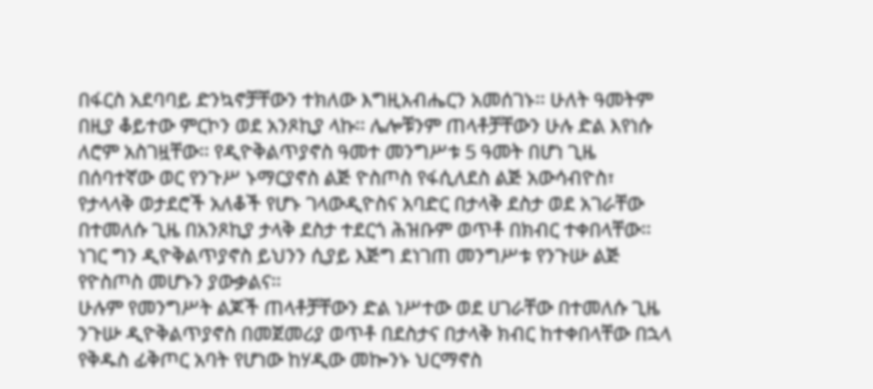በፋርስ አደባባይ ድንኳኖቻቸውን ተክለው እግዚአብሔርን አመሰገኑ፡፡ ሁለት ዓመትም በዚያ ቆይተው ምርኮን ወደ አንጾኪያ ላኩ፡፡ ሌሎቹንም ጠላቶቻቸውን ሁሉ ድል እየነሱ ለሮም አስገዟቸው፡፡ የዲዮቅልጥያኖስ ዓመተ መንግሥቱ 5 ዓመት በሆነ ጊዜ በሰባተኛው ወር የንጉሥ ኑማርያኖስ ልጅ ዮስጦስ የፋሲለደስ ልጅ አውሳብዮስ፣ የታላላቅ ወታደሮች አለቆች የሆኑ ገላውዲዮስና አባድር በታላቅ ደስታ ወደ አገራቸው በተመለሱ ጊዜ በአንጾኪያ ታላቅ ደስታ ተደርጎ ሕዝቡም ወጥቶ በክብር ተቀበላቸው፡፡ ነገር ግን ዲዮቅልጥያኖስ ይህንን ሲያይ እጅግ ደነገጠ መንግሥቱ የንጉሡ ልጅ የዮስጦስ መሆኑን ያውቃልና፡፡
ሁሉም የመንግሥት ልጆች ጠላቶቻቸውን ድል ነሥተው ወደ ሀገራቸው በተመለሱ ጊዜ ንጉሡ ዲዮቅልጥያኖስ በመጀመሪያ ወጥቶ በደስታና በታላቅ ክብር ከተቀበላቸው በኋላ የቅዱስ ፊቅጦር አባት የሆነው ከሃዲው መኰንኑ ህርማኖስ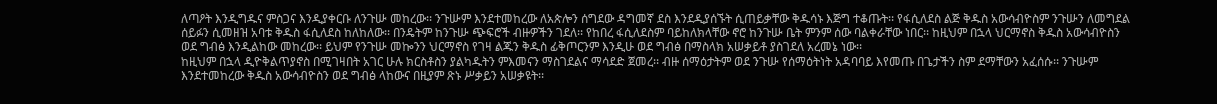ለጣዖት እንዲግዱና ምስጋና እንዲያቀርቡ ለንጉሡ መከረው፡፡ ንጉሡም እንደተመከረው ለአጵሎን ሰግደው ዳግመኛ ደስ እንደዲያሰኙት ሲጠይቃቸው ቅዱሳኑ እጅግ ተቆጡት፡፡ የፋሲለደስ ልጅ ቅዱስ አውሳብዮስም ንጉሡን ለመግደል ሰይፉን ሲመዘዝ አባቱ ቅዱስ ፋሲለደስ ከለከለው፡፡ በንዴትም ከንጉሡ ጭፍሮች ብዙዎችን ገደለ፡፡ የከበረ ፋሲለደስም ባይከለክላቸው ኖሮ ከንጉሡ ቤት ምንም ሰው ባልቀራቸው ነበር፡፡ ከዚህም በኋላ ህርማኖስ ቅዱስ አውሳብዮስን ወደ ግብፅ እንዲልከው መከረው፡፡ ይህም የንጉሡ መኰንን ህርማኖስ የገዛ ልጁን ቅዱስ ፊቅጦርንም እንዲሁ ወደ ግብፅ በማስላክ አሠቃይቶ ያስገደለ አረመኔ ነው፡፡
ከዚህም በኋላ ዲዮቅልጥያኖስ በሚገዛበት አገር ሁሉ ክርስቶስን ያልካዱትን ምእመናን ማስገደልና ማሳደድ ጀመረ፡፡ ብዙ ሰማዕታትም ወደ ንጉሡ የሰማዕትነት አዳባባይ እየመጡ በጌታችን ስም ደማቸውን አፈሰሱ፡፡ ንጉሡም እንደተመከረው ቅዱስ አውሳብዮስን ወደ ግብፅ ላከውና በዚያም ጽኑ ሥቃይን አሠቃዩት፡፡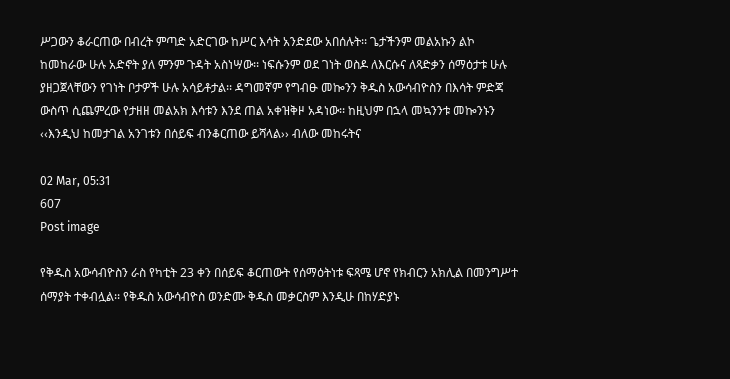ሥጋውን ቆራርጠው በብረት ምጣድ አድርገው ከሥር እሳት አንድደው አበሰሉት፡፡ ጌታችንም መልአኩን ልኮ ከመከራው ሁሉ አድኖት ያለ ምንም ጉዳት አስነሣው፡፡ ነፍሱንም ወደ ገነት ወስዶ ለእርሱና ለጻድቃን ሰማዕታቱ ሁሉ ያዘጋጀላቸውን የገነት ቦታዎች ሁሉ አሳይቶታል፡፡ ዳግመኛም የግብፁ መኰንን ቅዱስ አውሳብዮስን በእሳት ምድጃ ውስጥ ሲጨምረው የታዘዘ መልአክ እሳቱን እንደ ጠል አቀዝቅዞ አዳነው፡፡ ከዚህም በኋላ መኳንንቱ መኰንኑን ‹‹እንዲህ ከመታገል አንገቱን በሰይፍ ብንቆርጠው ይሻላል›› ብለው መከሩትና

02 Mar, 05:31
607
Post image

የቅዱስ አውሳብዮስን ራስ የካቲት 23 ቀን በሰይፍ ቆርጠውት የሰማዕትነቱ ፍጻሜ ሆኖ የክብርን አክሊል በመንግሥተ ሰማያት ተቀብሏል፡፡ የቅዱስ አውሳብዮስ ወንድሙ ቅዱስ መቃርስም እንዲሁ በከሃድያኑ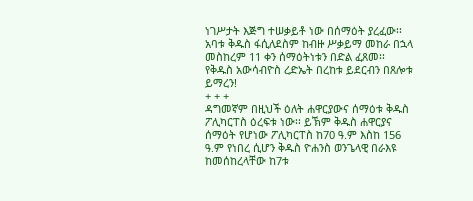ነገሥታት እጅግ ተሠቃይቶ ነው በሰማዕት ያረፈው፡፡ አባቱ ቅዱስ ፋሲለደስም ከብዙ ሥቃይማ መከራ በኋላ መስከረም 11 ቀን ሰማዕትነቱን በድል ፈጸመ፡፡ የቅዱስ አውሳብዮስ ረድኤት በረከቱ ይደርብን በጸሎቱ ይማረን!
+ + +
ዳግመኛም በዚህች ዕለት ሐዋርያውና ሰማዕቱ ቅዱስ ፖሊካርፐስ ዕረፍቱ ነው፡፡ ይኽም ቅዱስ ሐዋርያና ሰማዕት የሆነው ፖሊካርፐስ ከ70 ዓ.ም እስከ 156 ዓ.ም የነበረ ሲሆን ቅዱስ ዮሐንስ ወንጌላዊ በራእዩ ከመሰከረላቸው ከ7ቱ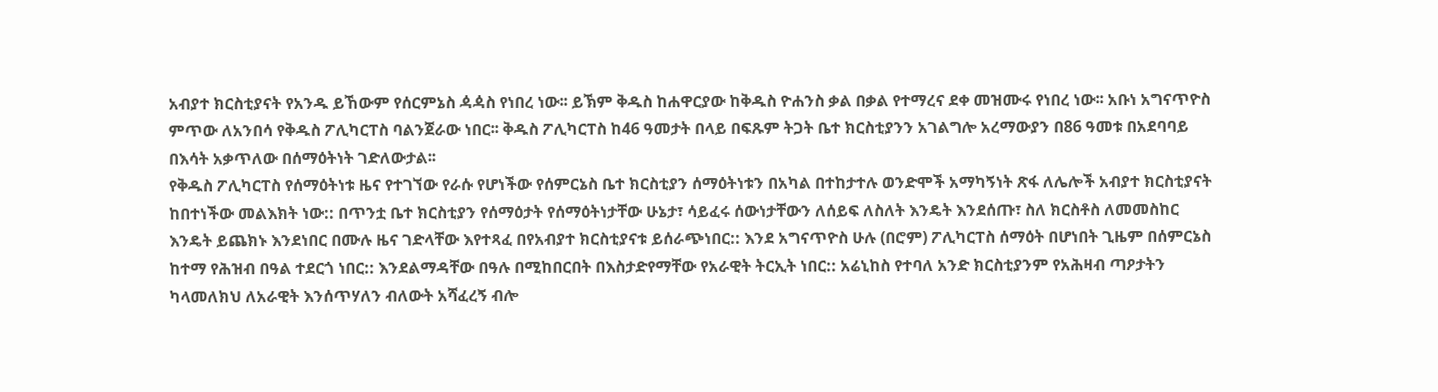አብያተ ክርስቲያናት የአንዱ ይኸውም የሰርምኔስ ዻዻስ የነበረ ነው፡፡ ይኽም ቅዱስ ከሐዋርያው ከቅዱስ ዮሐንስ ቃል በቃል የተማረና ደቀ መዝሙሩ የነበረ ነው፡፡ አቡነ አግናጥዮስ ምጥው ለአንበሳ የቅዱስ ፖሊካርፐስ ባልንጀራው ነበር፡፡ ቅዱስ ፖሊካርፐስ ከ46 ዓመታት በላይ በፍጹም ትጋት ቤተ ክርስቲያንን አገልግሎ አረማውያን በ86 ዓመቱ በአደባባይ በእሳት አቃጥለው በሰማዕትነት ገድለውታል፡፡
የቅዱስ ፖሊካርፐስ የሰማዕትነቱ ዜና የተገኘው የራሱ የሆነችው የሰምርኔስ ቤተ ክርስቲያን ሰማዕትነቱን በአካል በተከታተሉ ወንድሞች አማካኝነት ጽፋ ለሌሎች አብያተ ክርስቲያናት ከበተነችው መልእክት ነው:: በጥንቷ ቤተ ክርስቲያን የሰማዕታት የሰማዕትነታቸው ሁኔታ፣ ሳይፈሩ ሰውነታቸውን ለሰይፍ ለስለት እንዴት እንደሰጡ፣ ስለ ክርስቶስ ለመመስከር እንዴት ይጨክኑ እንደነበር በሙሉ ዜና ገድላቸው እየተጻፈ በየአብያተ ክርስቲያናቱ ይሰራጭነበር:: እንደ አግናጥዮስ ሁሉ (በሮም) ፖሊካርፐስ ሰማዕት በሆነበት ጊዜም በሰምርኔስ ከተማ የሕዝብ በዓል ተደርጎ ነበር:: እንደልማዳቸው በዓሉ በሚከበርበት በእስታድየማቸው የአራዊት ትርኢት ነበር:: አሬኒከስ የተባለ አንድ ክርስቲያንም የአሕዛብ ጣዖታትን ካላመለክህ ለአራዊት እንሰጥሃለን ብለውት አሻፈረኝ ብሎ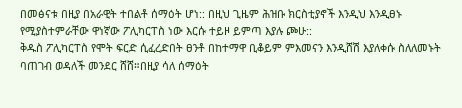በመፅናቱ በዚያ በአራዊት ተበልቶ ሰማዕት ሆነ:: በዚህ ጊዜም ሕዝቡ ክርስቲያኖች እንዲህ እንዲፀኑ የሚያስተምራቸው ዋነኛው ፖሊካርፐስ ነው እርሱ ተይዞ ይምጣ እያሉ ጮሁ::
ቅዱስ ፖሊካርፐስ የሞት ፍርድ ሲፈረድበት ፀንቶ በከተማዋ ቢቆይም ምእመናን እንዲሸሽ እያለቀሱ ስለለመኑት ባጠገብ ወዳለች መንደር ሸሸ።በዚያ ሳለ ሰማዕት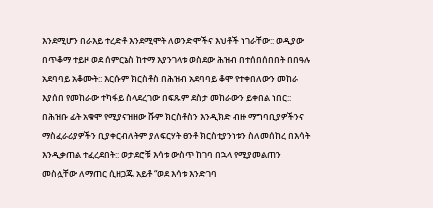እንደሚሆን በራእይ ተረድቶ እንደሚሞት ለወንድሞችና እህቶች ነገራቸው:: ወዲያው በጥቆማ ተይዞ ወደ ሰምርኔስ ከተማ እያንገላቱ ወስደው ሕዝብ በተሰበሰበበት በበዓሉ አደባባይ አቆሙት:: እርሱም ክርስቶስ በሕዝብ አደባባይ ቆሞ የተቀበለውን መከራ እያሰበ የመከራው ተካፋይ ስላደረገው በፍጹም ደስታ መከራውን ይቀበል ነበር:: በሕዝቡ ፊት አቁሞ የሚያናዝዘው ሹም ክርስቶስን እንዲክድ ብዙ ማግባቢያዎችንና ማስፈራሪያዎችን ቢያቀርብለትም ያለፍርሃት ፀንቶ ክርስቲያንነቱን ስለመሰከረ በእሳት እንዲቃጠል ተፈረደበት:: ወታደሮቹ እሳቱ ውስጥ ከገባ በኋላ የሚያመልጠን መስሏቸው ለማጠር ሲዘጋጁ አይቶ “ወደ እሳቱ እንድገባ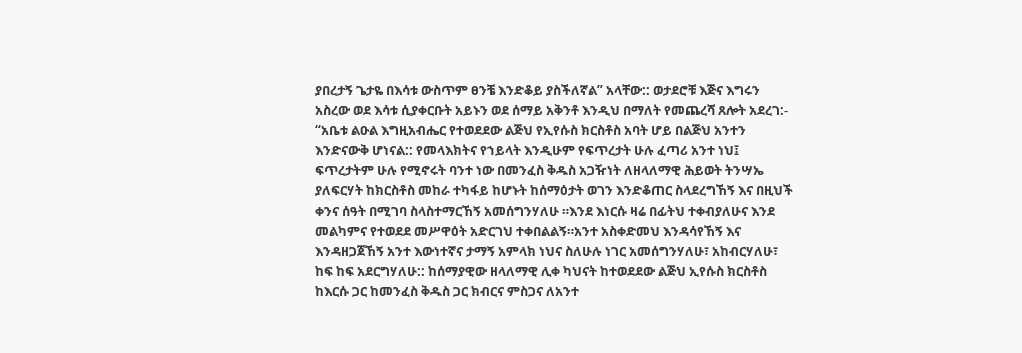ያበረታኝ ጌታዬ በእሳቱ ውስጥም ፀንቼ እንድቆይ ያስችለኛል” አላቸው:: ወታደሮቹ እጅና እግሩን አስረው ወደ እሳቱ ሲያቀርቡት አይኑን ወደ ሰማይ አቅንቶ እንዲህ በማለት የመጨረሻ ጸሎት አደረገ:- “አቤቱ ልዑል እግዚአብሔር የተወደደው ልጅህ የኢየሱስ ክርስቶስ አባት ሆይ በልጅህ አንተን እንድናውቅ ሆነናል:: የመላእክትና የኀይላት እንዲሁም የፍጥረታት ሁሉ ፈጣሪ አንተ ነህ፤ ፍጥረታትም ሁሉ የሚኖሩት ባንተ ነው በመንፈስ ቅዱስ አጋዥነት ለዘላለማዊ ሕይወት ትንሣኤ ያለፍርሃት ከክርስቶስ መከራ ተካፋይ ከሆኑት ከሰማዕታት ወገን እንድቆጠር ስላደረግኸኝ እና በዚህች ቀንና ሰዓት በሚገባ ስላስተማርኸኝ አመሰግንሃለሁ ።እንደ እነርሱ ዛሬ በፊትህ ተቀብያለሁና እንደ መልካምና የተወደደ መሥዋዕት አድርገህ ተቀበልልኝ።አንተ አስቀድመህ እንዳሳየኸኝ እና እንዳዘጋጀኸኝ አንተ እውነተኛና ታማኝ አምላክ ነህና ስለሁሉ ነገር አመሰግንሃለሁ፣ አከብርሃለሁ፣ ከፍ ከፍ አደርግሃለሁ:: ከሰማያዊው ዘላለማዊ ሊቀ ካህናት ከተወደደው ልጅህ ኢየሱስ ክርስቶስ ከእርሱ ጋር ከመንፈስ ቅዱስ ጋር ክብርና ምስጋና ለአንተ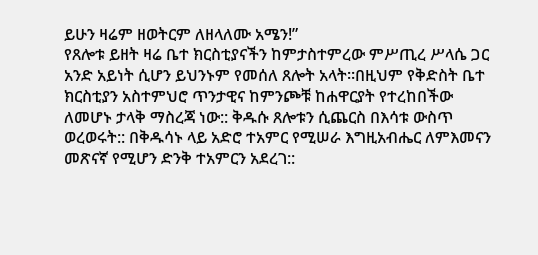ይሁን ዛሬም ዘወትርም ለዘላለሙ አሜን!”
የጸሎቱ ይዘት ዛሬ ቤተ ክርስቲያናችን ከምታስተምረው ምሥጢረ ሥላሴ ጋር አንድ አይነት ሲሆን ይህንኑም የመሰለ ጸሎት አላት።በዚህም የቅድስት ቤተ ክርስቲያን አስተምህሮ ጥንታዊና ከምንጮቹ ከሐዋርያት የተረከበችው ለመሆኑ ታላቅ ማስረጃ ነው:: ቅዱሱ ጸሎቱን ሲጨርስ በእሳቱ ውስጥ ወረወሩት:: በቅዱሳኑ ላይ አድሮ ተአምር የሚሠራ እግዚአብሔር ለምእመናን መጽናኛ የሚሆን ድንቅ ተአምርን አደረገ::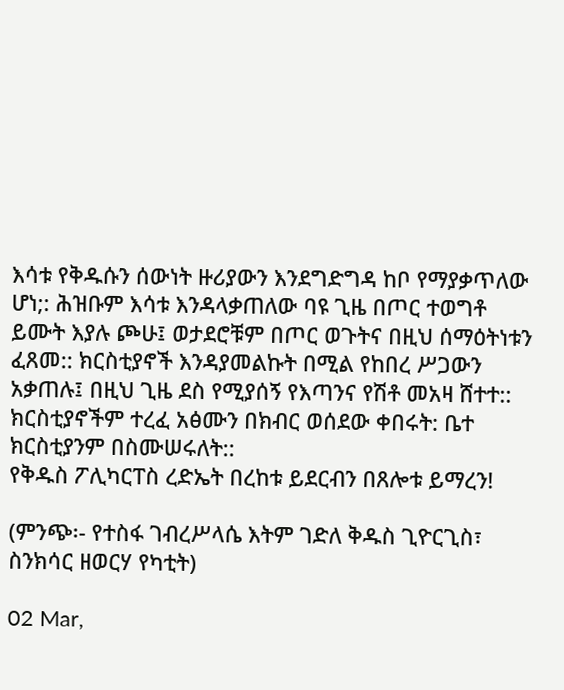እሳቱ የቅዱሱን ሰውነት ዙሪያውን እንደግድግዳ ከቦ የማያቃጥለው ሆነ;: ሕዝቡም እሳቱ እንዳላቃጠለው ባዩ ጊዜ በጦር ተወግቶ ይሙት እያሉ ጮሁ፤ ወታደሮቹም በጦር ወጉትና በዚህ ሰማዕትነቱን ፈጸመ:: ክርስቲያኖች እንዳያመልኩት በሚል የከበረ ሥጋውን አቃጠሉ፤ በዚህ ጊዜ ደስ የሚያሰኝ የእጣንና የሽቶ መአዛ ሸተተ:: ክርስቲያኖችም ተረፈ አፅሙን በክብር ወሰደው ቀበሩት: ቤተ ክርስቲያንም በስሙሠሩለት::
የቅዱስ ፖሊካርፐስ ረድኤት በረከቱ ይደርብን በጸሎቱ ይማረን!

(ምንጭ፡- የተስፋ ገብረሥላሴ እትም ገድለ ቅዱስ ጊዮርጊስ፣ ስንክሳር ዘወርሃ የካቲት)

02 Mar,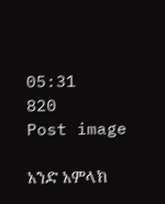05:31
820
Post image

አንድ አምላክ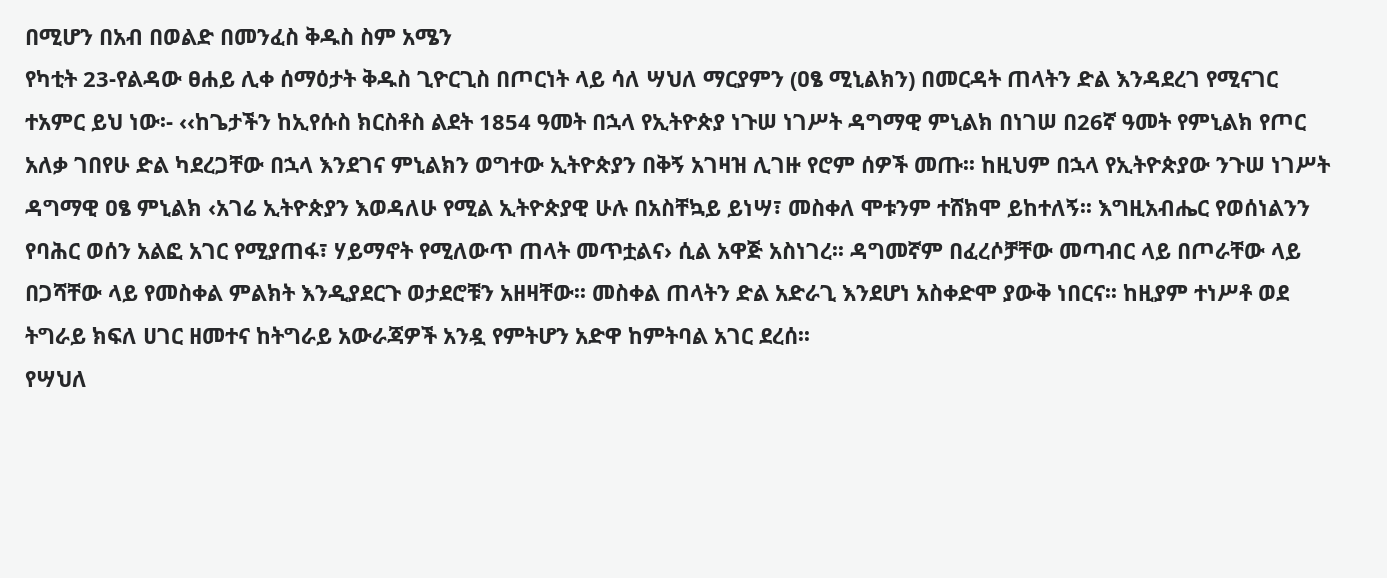በሚሆን በአብ በወልድ በመንፈስ ቅዱስ ስም አሜን
የካቲት 23-የልዳው ፀሐይ ሊቀ ሰማዕታት ቅዱስ ጊዮርጊስ በጦርነት ላይ ሳለ ሣህለ ማርያምን (ዐፄ ሚኒልክን) በመርዳት ጠላትን ድል እንዳደረገ የሚናገር ተአምር ይህ ነው፡- ‹‹ከጌታችን ከኢየሱስ ክርስቶስ ልደት 1854 ዓመት በኋላ የኢትዮጵያ ነጉሠ ነገሥት ዳግማዊ ምኒልክ በነገሠ በ26ኛ ዓመት የምኒልክ የጦር አለቃ ገበየሁ ድል ካደረጋቸው በኋላ እንደገና ምኒልክን ወግተው ኢትዮጵያን በቅኝ አገዛዝ ሊገዙ የሮም ሰዎች መጡ፡፡ ከዚህም በኋላ የኢትዮጵያው ንጉሠ ነገሥት ዳግማዊ ዐፄ ምኒልክ ‹አገሬ ኢትዮጵያን እወዳለሁ የሚል ኢትዮጵያዊ ሁሉ በአስቸኳይ ይነሣ፣ መስቀለ ሞቱንም ተሸክሞ ይከተለኝ፡፡ እግዚአብሔር የወሰነልንን የባሕር ወሰን አልፎ አገር የሚያጠፋ፣ ሃይማኖት የሚለውጥ ጠላት መጥቷልና› ሲል አዋጅ አስነገረ፡፡ ዳግመኛም በፈረሶቻቸው መጣብር ላይ በጦራቸው ላይ በጋሻቸው ላይ የመስቀል ምልክት እንዲያደርጉ ወታደሮቹን አዘዛቸው፡፡ መስቀል ጠላትን ድል አድራጊ እንደሆነ አስቀድሞ ያውቅ ነበርና፡፡ ከዚያም ተነሥቶ ወደ ትግራይ ክፍለ ሀገር ዘመተና ከትግራይ አውራጃዎች አንዷ የምትሆን አድዋ ከምትባል አገር ደረሰ፡፡
የሣህለ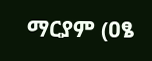ማርያም (ዐፄ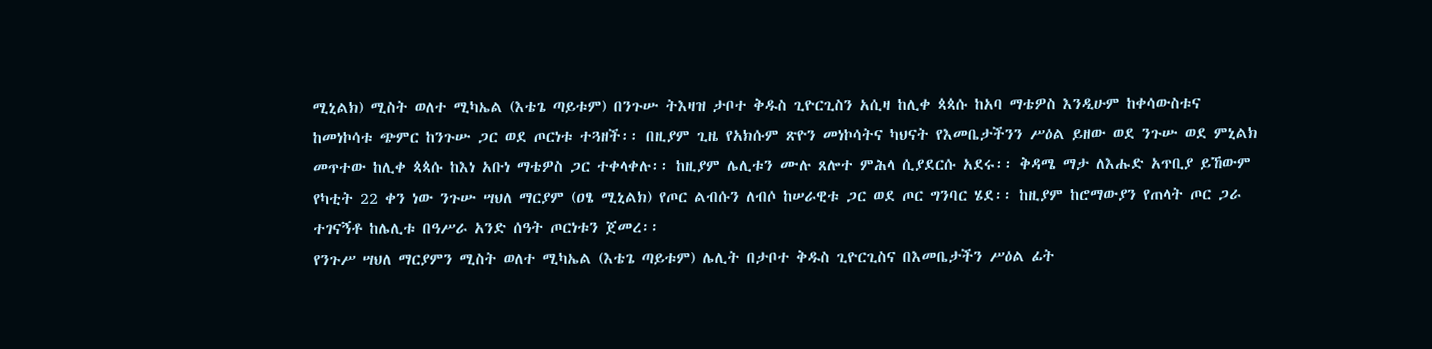ሚኒልክ) ሚስት ወለተ ሚካኤል (እቴጌ ጣይቱም) በንጉሡ ትእዛዝ ታቦተ ቅዱስ ጊዮርጊስን አሲዛ ከሊቀ ጳጳሱ ከአባ ማቴዎስ እንዲሁም ከቀሳውስቱና ከመነኮሳቱ ጭምር ከንጉሡ ጋር ወደ ጦርነቱ ተጓዘች፡፡ በዚያም ጊዜ የአክሱም ጽዮን መነኮሳትና ካህናት የእመቤታችንን ሥዕል ይዘው ወደ ንጉሡ ወደ ምኒልክ መጥተው ከሊቀ ጳጳሱ ከእነ አቡነ ማቴዎስ ጋር ተቀላቀሉ፡፡ ከዚያም ሌሊቱን ሙሉ ጸሎተ ምሕላ ሲያደርሱ አደሩ፡፡ ቅዳሜ ማታ ለእሑድ አጥቢያ ይኸውም የካቲት 22 ቀን ነው ንጉሡ ሣህለ ማርያም (ዐፄ ሚኒልክ) የጦር ልብሱን ለብሶ ከሠራዊቱ ጋር ወደ ጦር ግንባር ሄደ፡፡ ከዚያም ከሮማውያን የጠላት ጦር ጋራ ተገናኝቶ ከሌሊቱ በዓሥራ አንድ ሰዓት ጦርነቱን ጀመረ፡፡
የንጉሥ ሣህለ ማርያምን ሚስት ወለተ ሚካኤል (እቴጌ ጣይቱም) ሌሊት በታቦተ ቅዱስ ጊዮርጊስና በእመቤታችን ሥዕል ፊት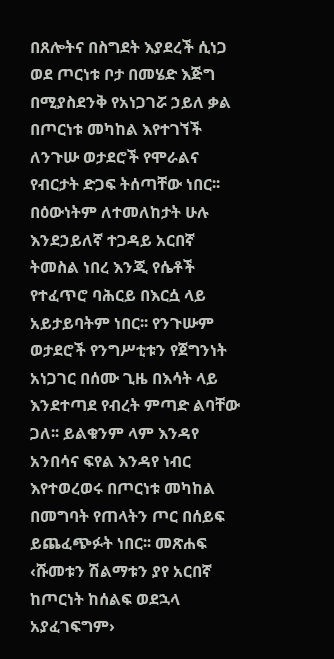በጸሎትና በስግደት እያደረች ሲነጋ ወደ ጦርነቱ ቦታ በመሄድ እጅግ በሚያስደንቅ የአነጋገሯ ኃይለ ቃል በጦርነቱ መካከል እየተገኘች ለንጉሡ ወታደሮች የሞራልና የብርታት ድጋፍ ትሰጣቸው ነበር፡፡ በዕውነትም ለተመለከታት ሁሉ እንደኃይለኛ ተጋዳይ አርበኛ ትመስል ነበረ እንጂ የሴቶች የተፈጥሮ ባሕርይ በእርሷ ላይ አይታይባትም ነበር፡፡ የንጉሡም ወታደሮች የንግሥቲቱን የጀግንነት አነጋገር በሰሙ ጊዜ በእሳት ላይ እንደተጣደ የብረት ምጣድ ልባቸው ጋለ፡፡ ይልቁንም ላም እንዳየ አንበሳና ፍየል እንዳየ ነብር እየተወረወሩ በጦርነቱ መካከል በመግባት የጠላትን ጦር በሰይፍ ይጨፈጭፉት ነበር፡፡ መጽሐፍ ‹ሹመቱን ሽልማቱን ያየ አርበኛ ከጦርነት ከሰልፍ ወደኋላ አያፈገፍግም›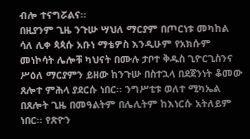ብሎ ተናግሯልና፡፡
በዚያንም ጊዜ ንጉሡ ሣህለ ማርያም በጦርነቱ መካከል ሳለ ሊቀ ጳጳሱ አቡነ ማቴዎስ እንዲሁም የአክሱም መነኮሳት ሌሎቹ ካህናት በሙሉ ታቦተ ቅዱስ ጊዮርጊስንና ሥዕለ ማርያምን ይዘው ከንጉሡ በስተኋላ በደጀንነት ቆመው ጸሎተ ምሕላ ያደርሱ ነበር፡፡ ንግሥቲቱ ወለተ ሚካኤል በጸሎት ጊዜ በመዓልትም በሌሊትም ከእነርሱ አትለይም ነበር፡፡ የጽዮን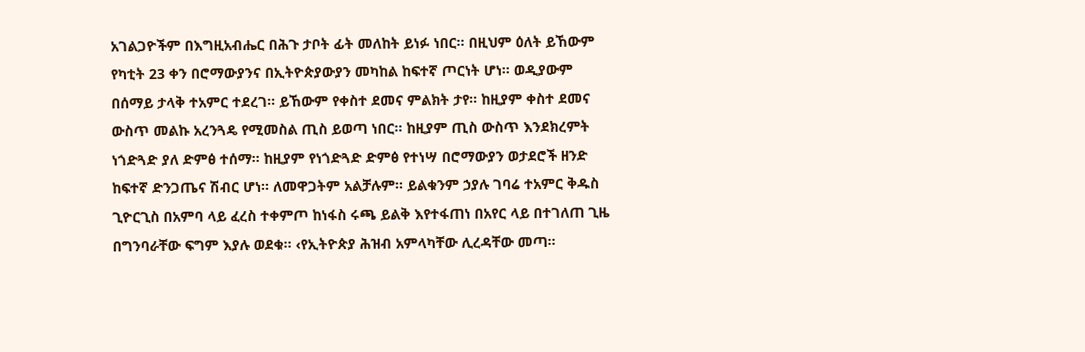አገልጋዮችም በእግዚአብሔር በሕጉ ታቦት ፊት መለከት ይነፉ ነበር፡፡ በዚህም ዕለት ይኸውም የካቲት 23 ቀን በሮማውያንና በኢትዮጵያውያን መካከል ከፍተኛ ጦርነት ሆነ፡፡ ወዲያውም በሰማይ ታላቅ ተአምር ተደረገ፡፡ ይኸውም የቀስተ ደመና ምልክት ታየ፡፡ ከዚያም ቀስተ ደመና ውስጥ መልኩ አረንጓዴ የሚመስል ጢስ ይወጣ ነበር፡፡ ከዚያም ጢስ ውስጥ እንደክረምት ነጎድጓድ ያለ ድምፅ ተሰማ፡፡ ከዚያም የነጎድጓድ ድምፅ የተነሣ በሮማውያን ወታደሮች ዘንድ ከፍተኛ ድንጋጤና ሽብር ሆነ፡፡ ለመዋጋትም አልቻሉም፡፡ ይልቁንም ኃያሉ ገባሬ ተአምር ቅዱስ ጊዮርጊስ በአምባ ላይ ፈረስ ተቀምጦ ከነፋስ ሩጫ ይልቅ እየተፋጠነ በአየር ላይ በተገለጠ ጊዜ በግንባራቸው ፍግም እያሉ ወደቁ፡፡ ‹የኢትዮጵያ ሕዝብ አምላካቸው ሊረዳቸው መጣ፡፡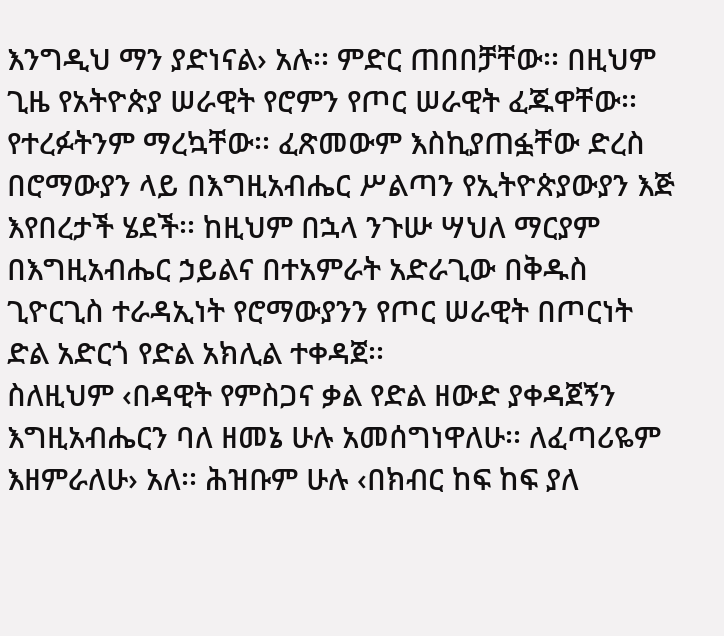እንግዲህ ማን ያድነናል› አሉ፡፡ ምድር ጠበበቻቸው፡፡ በዚህም ጊዜ የአትዮጵያ ሠራዊት የሮምን የጦር ሠራዊት ፈጁዋቸው፡፡ የተረፉትንም ማረኳቸው፡፡ ፈጽመውም እስኪያጠፏቸው ድረስ በሮማውያን ላይ በእግዚአብሔር ሥልጣን የኢትዮጵያውያን እጅ እየበረታች ሄደች፡፡ ከዚህም በኋላ ንጉሡ ሣህለ ማርያም በእግዚአብሔር ኃይልና በተአምራት አድራጊው በቅዱስ ጊዮርጊስ ተራዳኢነት የሮማውያንን የጦር ሠራዊት በጦርነት ድል አድርጎ የድል አክሊል ተቀዳጀ፡፡
ስለዚህም ‹በዳዊት የምስጋና ቃል የድል ዘውድ ያቀዳጀኝን እግዚአብሔርን ባለ ዘመኔ ሁሉ አመሰግነዋለሁ፡፡ ለፈጣሪዬም እዘምራለሁ› አለ፡፡ ሕዝቡም ሁሉ ‹በክብር ከፍ ከፍ ያለ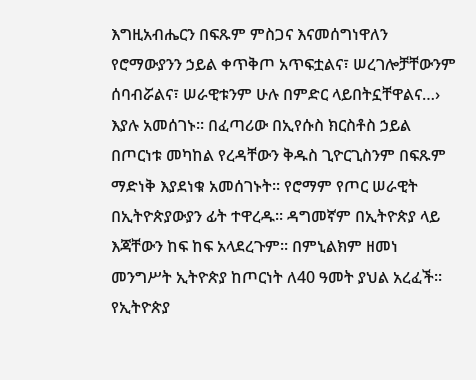እግዚአብሔርን በፍጹም ምስጋና እናመሰግነዋለን የሮማውያንን ኃይል ቀጥቅጦ አጥፍቷልና፣ ሠረገሎቻቸውንም ሰባብሯልና፣ ሠራዊቱንም ሁሉ በምድር ላይበትኗቸዋልና…› እያሉ አመሰገኑ፡፡ በፈጣሪው በኢየሱስ ክርስቶስ ኃይል በጦርነቱ መካከል የረዳቸውን ቅዱስ ጊዮርጊስንም በፍጹም ማድነቅ እያደነቁ አመሰገኑት፡፡ የሮማም የጦር ሠራዊት በኢትዮጵያውያን ፊት ተዋረዱ፡፡ ዳግመኛም በኢትዮጵያ ላይ እጃቸውን ከፍ ከፍ አላደረጉም፡፡ በምኒልክም ዘመነ መንግሥት ኢትዮጵያ ከጦርነት ለ40 ዓመት ያህል አረፈች፡፡ የኢትዮጵያ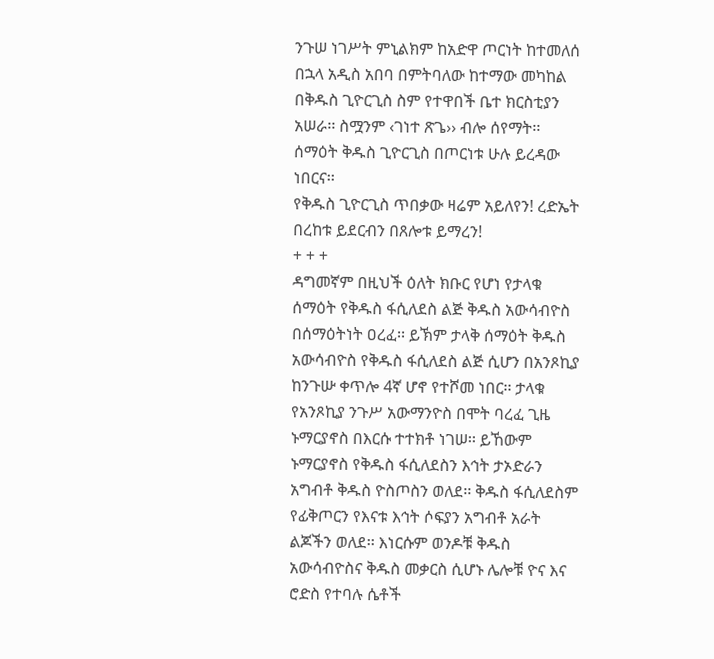ንጉሠ ነገሥት ምኒልክም ከአድዋ ጦርነት ከተመለሰ በኋላ አዲስ አበባ በምትባለው ከተማው መካከል በቅዱስ ጊዮርጊስ ስም የተዋበች ቤተ ክርስቲያን አሠራ፡፡ ስሟንም ‹ገነተ ጽጌ›› ብሎ ሰየማት፡፡ ሰማዕት ቅዱስ ጊዮርጊስ በጦርነቱ ሁሉ ይረዳው ነበርና፡፡
የቅዱስ ጊዮርጊስ ጥበቃው ዛሬም አይለየን! ረድኤት በረከቱ ይደርብን በጸሎቱ ይማረን!
+ + +
ዳግመኛም በዚህች ዕለት ክቡር የሆነ የታላቁ ሰማዕት የቅዱስ ፋሲለደስ ልጅ ቅዱስ አውሳብዮስ በሰማዕትነት ዐረፈ፡፡ ይኽም ታላቅ ሰማዕት ቅዱስ አውሳብዮስ የቅዱስ ፋሲለደስ ልጅ ሲሆን በአንጾኪያ ከንጉሡ ቀጥሎ 4ኛ ሆኖ የተሾመ ነበር፡፡ ታላቁ የአንጾኪያ ንጉሥ አውማንዮስ በሞት ባረፈ ጊዜ ኑማርያኖስ በእርሱ ተተክቶ ነገሠ፡፡ ይኸውም ኑማርያኖስ የቅዱስ ፋሲለደስን እኅት ታኦድራን አግብቶ ቅዱስ ዮስጦስን ወለደ፡፡ ቅዱስ ፋሲለደስም የፊቅጦርን የእናቱ እኅት ሶፍያን አግብቶ አራት ልጆችን ወለደ፡፡ እነርሱም ወንዶቹ ቅዱስ አውሳብዮስና ቅዱስ መቃርስ ሲሆኑ ሌሎቹ ዮና እና ሮድስ የተባሉ ሴቶች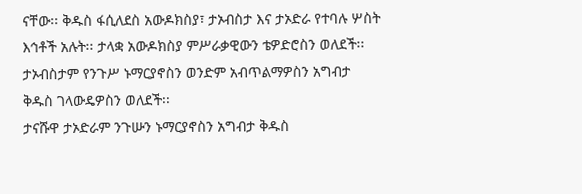ናቸው፡፡ ቅዱስ ፋሲለደስ አውዶክስያ፣ ታኦብስታ እና ታኦድራ የተባሉ ሦስት እኅቶች አሉት፡፡ ታላቋ አውዶክስያ ምሥራቃዊውን ቴዎድሮስን ወለደች፡፡ ታኦብስታም የንጉሥ ኑማርያኖስን ወንድም አብጥልማዎስን አግብታ ቅዱስ ገላውዴዎስን ወለደች፡፡
ታናሹዋ ታኦድራም ንጉሡን ኑማርያኖስን አግብታ ቅዱስ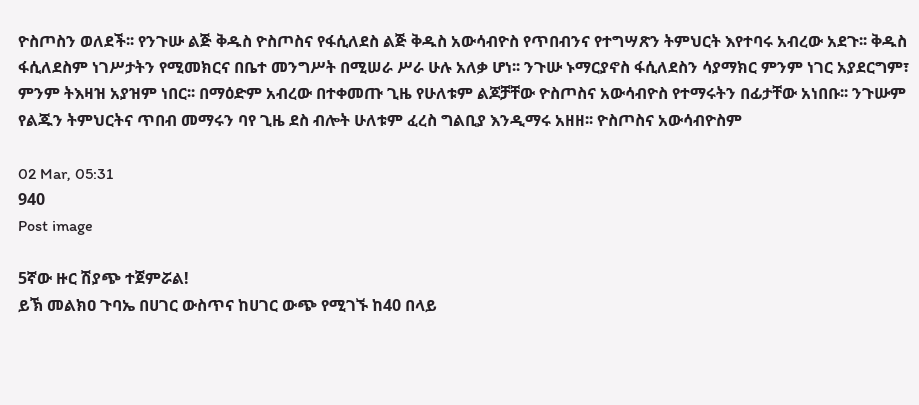ዮስጦስን ወለደች፡፡ የንጉሡ ልጅ ቅዱስ ዮስጦስና የፋሲለደስ ልጅ ቅዱስ አውሳብዮስ የጥበብንና የተግሣጽን ትምህርት እየተባሩ አብረው አደጉ፡፡ ቅዱስ ፋሲለደስም ነገሥታትን የሚመክርና በቤተ መንግሥት በሚሠራ ሥራ ሁሉ አለቃ ሆነ፡፡ ንጉሡ ኑማርያኖስ ፋሲለደስን ሳያማክር ምንም ነገር አያደርግም፣ ምንም ትእዛዝ አያዝም ነበር፡፡ በማዕድም አብረው በተቀመጡ ጊዜ የሁለቱም ልጆቻቸው ዮስጦስና አውሳብዮስ የተማሩትን በፊታቸው አነበቡ፡፡ ንጉሡም የልጁን ትምህርትና ጥበብ መማሩን ባየ ጊዜ ደስ ብሎት ሁለቱም ፈረስ ግልቢያ እንዲማሩ አዘዘ፡፡ ዮስጦስና አውሳብዮስም

02 Mar, 05:31
940
Post image

5ኛው ዙር ሽያጭ ተጀምሯል!
ይኽ መልክዐ ጉባኤ በሀገር ውስጥና ከሀገር ውጭ የሚገኙ ከ40 በላይ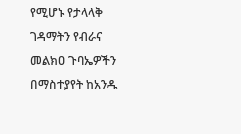የሚሆኑ የታላላቅ ገዳማትን የብራና መልክዐ ጉባኤዎችን በማስተያየት ከአንዱ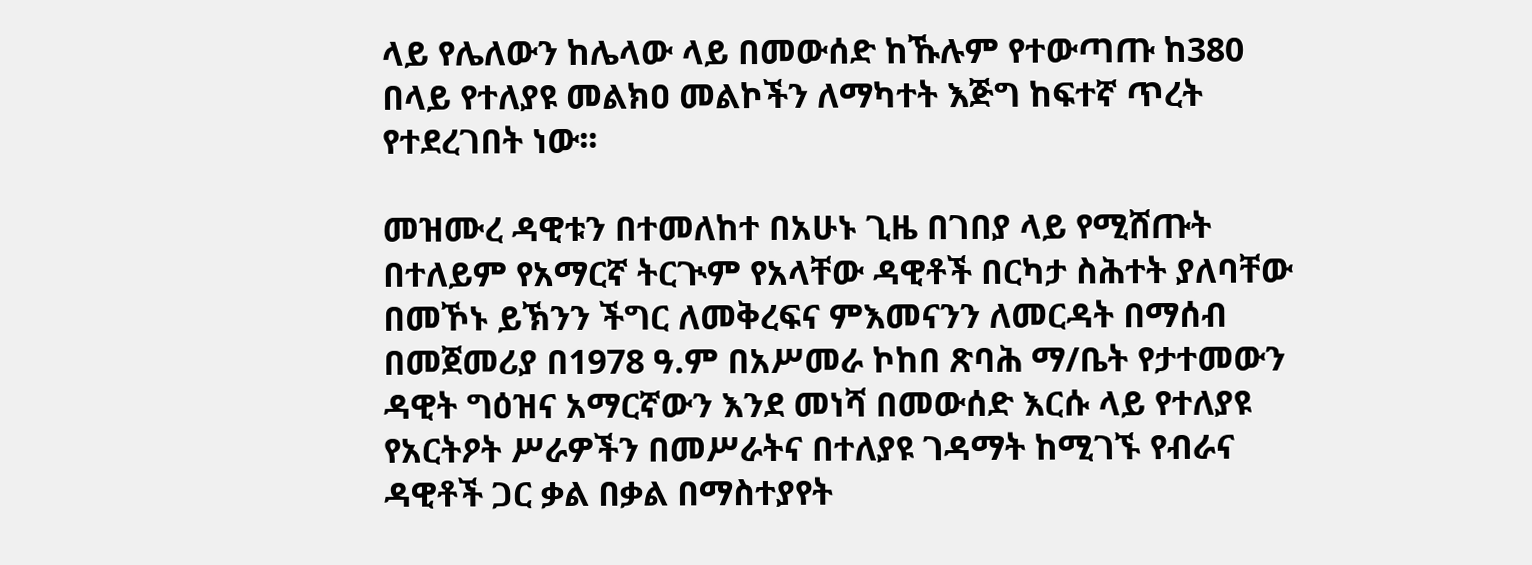ላይ የሌለውን ከሌላው ላይ በመውሰድ ከኹሉም የተውጣጡ ከ380 በላይ የተለያዩ መልክዐ መልኮችን ለማካተት እጅግ ከፍተኛ ጥረት የተደረገበት ነው፡፡

መዝሙረ ዳዊቱን በተመለከተ በአሁኑ ጊዜ በገበያ ላይ የሚሸጡት በተለይም የአማርኛ ትርጒም የአላቸው ዳዊቶች በርካታ ስሕተት ያለባቸው በመኾኑ ይኽንን ችግር ለመቅረፍና ምእመናንን ለመርዳት በማሰብ በመጀመሪያ በ1978 ዓ.ም በአሥመራ ኮከበ ጽባሕ ማ/ቤት የታተመውን ዳዊት ግዕዝና አማርኛውን እንደ መነሻ በመውሰድ እርሱ ላይ የተለያዩ የአርትዖት ሥራዎችን በመሥራትና በተለያዩ ገዳማት ከሚገኙ የብራና ዳዊቶች ጋር ቃል በቃል በማስተያየት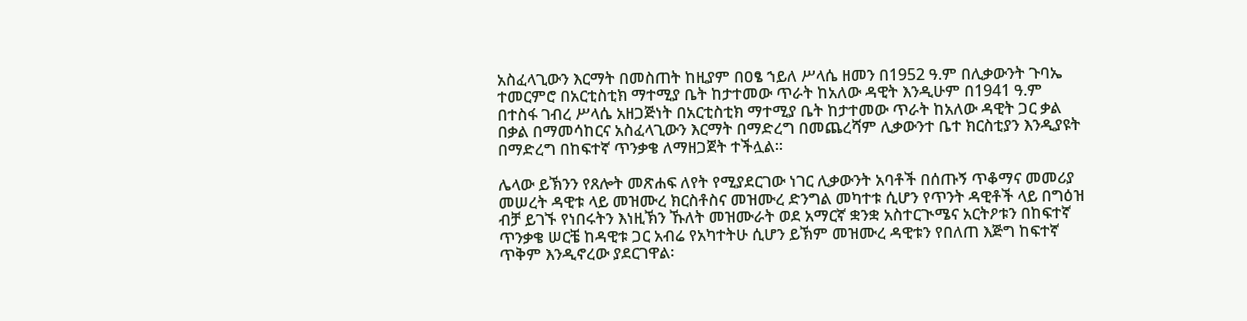አስፈላጊውን እርማት በመስጠት ከዚያም በዐፄ ኀይለ ሥላሴ ዘመን በ1952 ዓ.ም በሊቃውንት ጉባኤ ተመርምሮ በአርቲስቲክ ማተሚያ ቤት ከታተመው ጥራት ከአለው ዳዊት እንዲሁም በ1941 ዓ.ም በተስፋ ገብረ ሥላሴ አዘጋጅነት በአርቲስቲክ ማተሚያ ቤት ከታተመው ጥራት ከአለው ዳዊት ጋር ቃል በቃል በማመሳከርና አስፈላጊውን እርማት በማድረግ በመጨረሻም ሊቃውንተ ቤተ ክርስቲያን እንዲያዩት በማድረግ በከፍተኛ ጥንቃቄ ለማዘጋጀት ተችሏል፡፡

ሌላው ይኽንን የጸሎት መጽሐፍ ለየት የሚያደርገው ነገር ሊቃውንት አባቶች በሰጡኝ ጥቆማና መመሪያ መሠረት ዳዊቱ ላይ መዝሙረ ክርስቶስና መዝሙረ ድንግል መካተቱ ሲሆን የጥንት ዳዊቶች ላይ በግዕዝ ብቻ ይገኙ የነበሩትን እነዚኽን ኹለት መዝሙራት ወደ አማርኛ ቋንቋ አስተርጒሜና አርትዖቱን በከፍተኛ ጥንቃቄ ሠርቼ ከዳዊቱ ጋር አብሬ የአካተትሁ ሲሆን ይኽም መዝሙረ ዳዊቱን የበለጠ እጅግ ከፍተኛ ጥቅም እንዲኖረው ያደርገዋል፡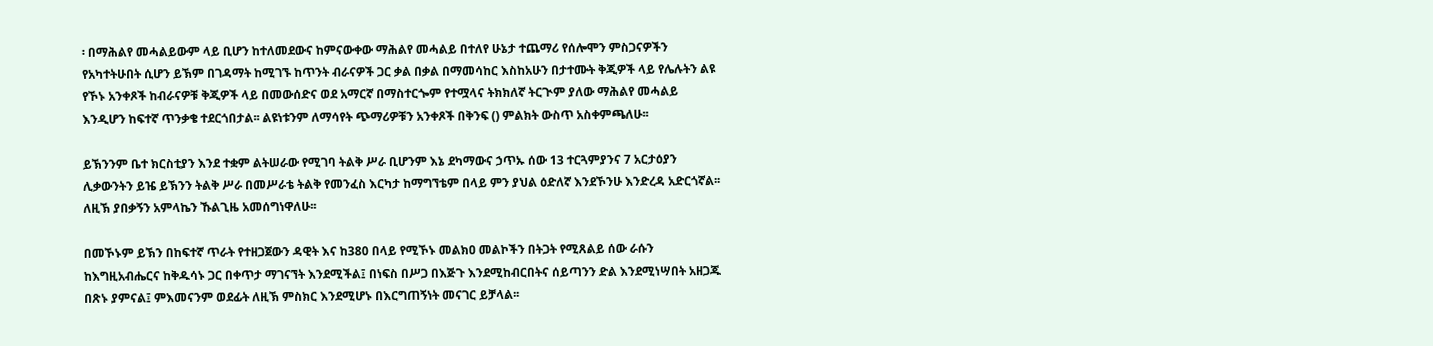፡ በማሕልየ መሓልይውም ላይ ቢሆን ከተለመደውና ከምናውቀው ማሕልየ መሓልይ በተለየ ሁኔታ ተጨማሪ የሰሎሞን ምስጋናዎችን የአካተትሁበት ሲሆን ይኽም በገዳማት ከሚገኙ ከጥንት ብራናዎች ጋር ቃል በቃል በማመሳከር እስከአሁን በታተሙት ቅጂዎች ላይ የሌሉትን ልዩ የኾኑ አንቀጾች ከብራናዎቹ ቅጂዎች ላይ በመውሰድና ወደ አማርኛ በማስተርጐም የተሟላና ትክክለኛ ትርጒም ያለው ማሕልየ መሓልይ እንዲሆን ከፍተኛ ጥንቃቄ ተደርጎበታል፡፡ ልዩነቱንም ለማሳየት ጭማሪዎቹን አንቀጾች በቅንፍ () ምልክት ውስጥ አስቀምጫለሁ፡፡

ይኽንንም ቤተ ክርስቲያን እንደ ተቋም ልትሠራው የሚገባ ትልቅ ሥራ ቢሆንም እኔ ደካማውና ኃጥኡ ሰው 13 ተርጓምያንና 7 አርታዕያን ሊቃውንትን ይዤ ይኽንን ትልቅ ሥራ በመሥራቴ ትልቅ የመንፈስ እርካታ ከማግኘቴም በላይ ምን ያህል ዕድለኛ እንደኾንሁ እንድረዳ አድርጎኛል፡፡ ለዚኽ ያበቃኝን አምላኬን ኹልጊዜ አመሰግነዋለሁ፡፡

በመኾኑም ይኽን በከፍተኛ ጥራት የተዘጋጀውን ዳዊት እና ከ380 በላይ የሚኾኑ መልክዐ መልኮችን በትጋት የሚጸልይ ሰው ራሱን ከእግዚአብሔርና ከቅዱሳኑ ጋር በቀጥታ ማገናኘት እንደሚችል፤ በነፍስ በሥጋ በእጅጉ እንደሚከብርበትና ሰይጣንን ድል እንደሚነሣበት አዘጋጁ በጽኑ ያምናል፤ ምእመናንም ወደፊት ለዚኽ ምስክር እንደሚሆኑ በእርግጠኝነት መናገር ይቻላል፡፡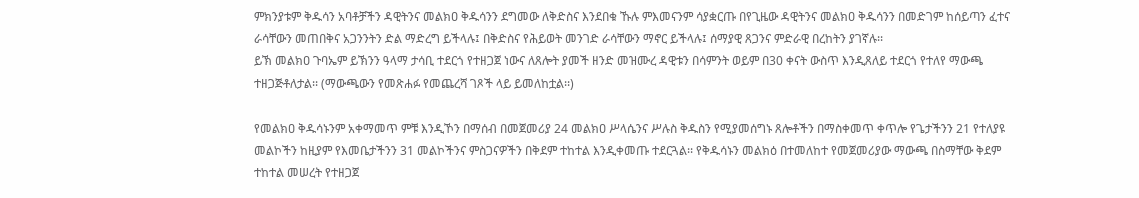ምክንያቱም ቅዱሳን አባቶቻችን ዳዊትንና መልክዐ ቅዱሳንን ደግመው ለቅድስና እንደበቁ ኹሉ ምእመናንም ሳያቋርጡ በየጊዜው ዳዊትንና መልክዐ ቅዱሳንን በመድገም ከሰይጣን ፈተና ራሳቸውን መጠበቅና አጋንንትን ድል ማድረግ ይችላሉ፤ በቅድስና የሕይወት መንገድ ራሳቸውን ማኖር ይችላሉ፤ ሰማያዊ ጸጋንና ምድራዊ በረከትን ያገኛሉ፡፡
ይኽ መልክዐ ጉባኤም ይኽንን ዓላማ ታሳቢ ተደርጎ የተዘጋጀ ነውና ለጸሎት ያመች ዘንድ መዝሙረ ዳዊቱን በሳምንት ወይም በ30 ቀናት ውስጥ እንዲጸለይ ተደርጎ የተለየ ማውጫ ተዘጋጅቶለታል፡፡ (ማውጫውን የመጽሐፉ የመጨረሻ ገጾች ላይ ይመለከቷል፡፡)

የመልክዐ ቅዱሳኑንም አቀማመጥ ምቹ እንዲኾን በማሰብ በመጀመሪያ 24 መልክዐ ሥላሴንና ሥሉስ ቅዱስን የሚያመሰግኑ ጸሎቶችን በማስቀመጥ ቀጥሎ የጌታችንን 21 የተለያዩ መልኮችን ከዚያም የእመቤታችንን 31 መልኮችንና ምስጋናዎችን በቅደም ተከተል እንዲቀመጡ ተደርጓል፡፡ የቅዱሳኑን መልክዕ በተመለከተ የመጀመሪያው ማውጫ በስማቸው ቅደም ተከተል መሠረት የተዘጋጀ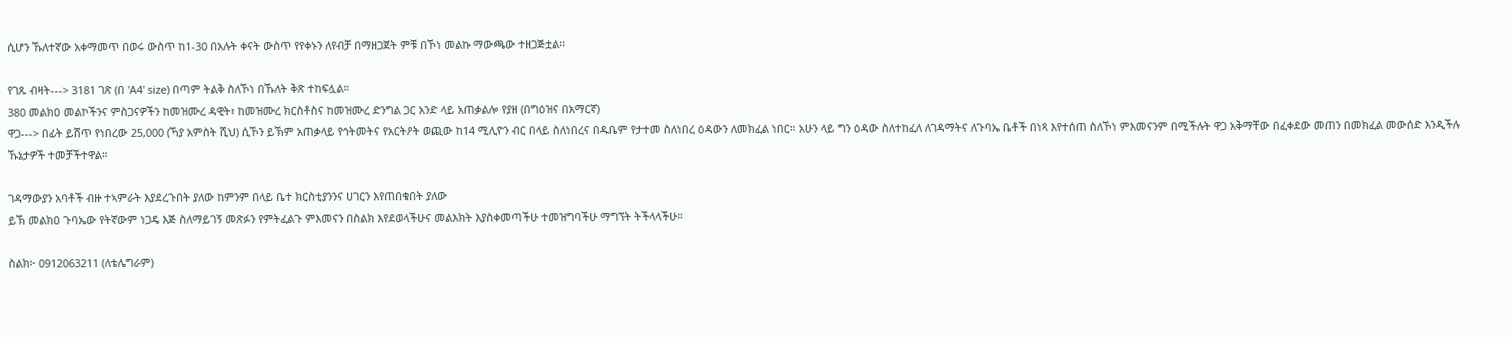ሲሆን ኹለተኛው አቀማመጥ በወሩ ውስጥ ከ1-30 በአሉት ቀናት ውስጥ የየቀኑን ለየብቻ በማዘጋጀት ምቹ በኾነ መልኩ ማውጫው ተዘጋጅቷል፡፡

የገጹ ብዛት---> 3181 ገጽ (በ 'A4' size) በጣም ትልቅ ስለኾነ በኹለት ቅጽ ተከፍሏል።
380 መልክዐ መልኮችንና ምስጋናዎችን ከመዝሙረ ዳዊት፣ ከመዝሙረ ክርስቶስና ከመዝሙረ ድንግል ጋር አንድ ላይ አጠቃልሎ የያዘ (በግዕዝና በአማርኛ)
ዋጋ---> በፊት ይሸጥ የነበረው 25,000 (ኻያ አምስት ሺህ) ሲኾን ይኽም አጠቃላይ የኅትመትና የአርትዖት ወጪው ከ14 ሚሊዮን ብር በላይ ስለነበረና በዱቤም የታተመ ስለነበረ ዕዳውን ለመክፈል ነበር። አሁን ላይ ግን ዕዳው ስለተከፈለ ለገዳማትና ለጉባኤ ቤቶች በነጻ እየተሰጠ ስለኾነ ምእመናንም በሚችሉት ዋጋ አቅማቸው በፈቀደው መጠን በመክፈል መውሰድ እንዲችሉ ኹኔታዎች ተመቻችተዋል።

ገዳማውያን አባቶች ብዙ ተኣምራት እያደረጉበት ያለው ከምንም በላይ ቤተ ክርስቲያንንና ሀገርን እየጠበቁበት ያለው
ይኽ መልክዐ ጉባኤው የትኛውም ነጋዴ እጅ ስለማይገኝ መጽፉን የምትፈልጉ ምእመናን በስልክ እየደወላችሁና መልእክት እያስቀመጣችሁ ተመዝግባችሁ ማግኘት ትችላላችሁ።

ስልክ፦ 0912063211 (ለቴሌግራም)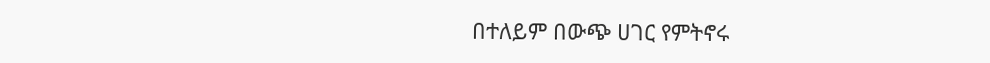በተለይም በውጭ ሀገር የምትኖሩ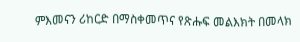ምእመናን ሪከርድ በማስቀመጥና የጽሑፍ መልእክት በመላክ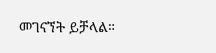መገናኘት ይቻላል።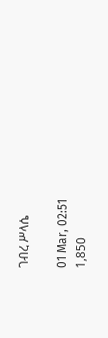ገብረ ሥላሴ

01 Mar, 02:51
1,850